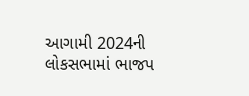આગામી 2024ની લોકસભામાં ભાજપ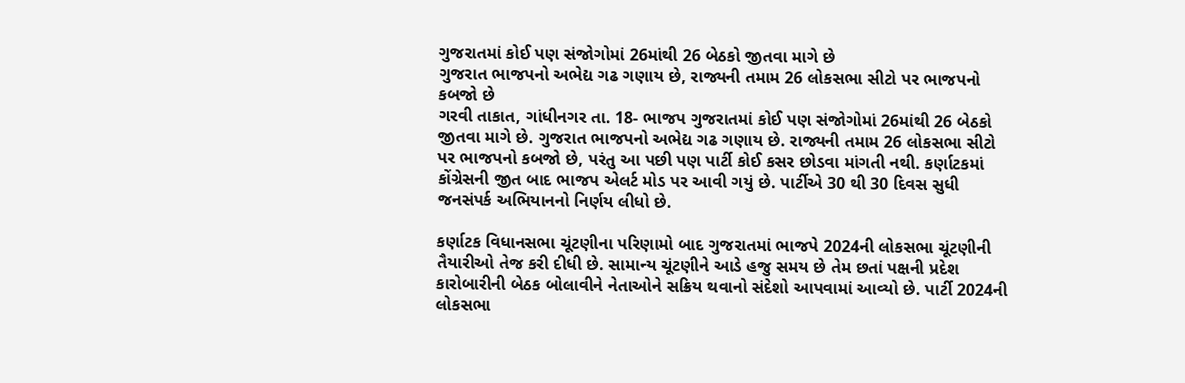ગુજરાતમાં કોઈ પણ સંજોગોમાં 26માંથી 26 બેઠકો જીતવા માગે છે
ગુજરાત ભાજપનો અભેદ્ય ગઢ ગણાય છે, રાજ્યની તમામ 26 લોકસભા સીટો પર ભાજપનો કબજો છે
ગરવી તાકાત, ગાંધીનગર તા. 18- ભાજપ ગુજરાતમાં કોઈ પણ સંજોગોમાં 26માંથી 26 બેઠકો જીતવા માગે છે. ગુજરાત ભાજપનો અભેદ્ય ગઢ ગણાય છે. રાજ્યની તમામ 26 લોકસભા સીટો પર ભાજપનો કબજો છે, પરંતુ આ પછી પણ પાર્ટી કોઈ કસર છોડવા માંગતી નથી. કર્ણાટકમાં કોંગ્રેસની જીત બાદ ભાજપ એલર્ટ મોડ પર આવી ગયું છે. પાર્ટીએ 30 થી 30 દિવસ સુધી જનસંપર્ક અભિયાનનો નિર્ણય લીધો છે.

કર્ણાટક વિધાનસભા ચૂંટણીના પરિણામો બાદ ગુજરાતમાં ભાજપે 2024ની લોકસભા ચૂંટણીની તૈયારીઓ તેજ કરી દીધી છે. સામાન્ય ચૂંટણીને આડે હજુ સમય છે તેમ છતાં પક્ષની પ્રદેશ કારોબારીની બેઠક બોલાવીને નેતાઓને સક્રિય થવાનો સંદેશો આપવામાં આવ્યો છે. પાર્ટી 2024ની લોકસભા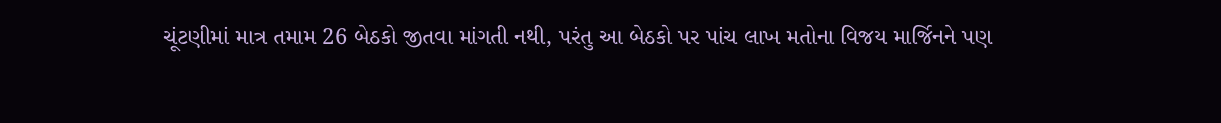ચૂંટણીમાં માત્ર તમામ 26 બેઠકો જીતવા માંગતી નથી, પરંતુ આ બેઠકો પર પાંચ લાખ મતોના વિજય માર્જિનને પણ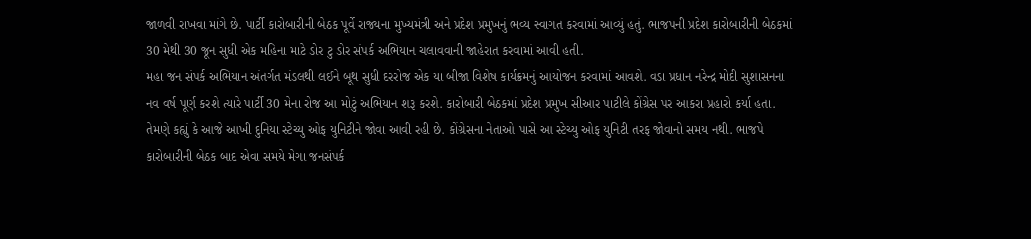જાળવી રાખવા માંગે છે. પાર્ટી કારોબારીની બેઠક પૂર્વે રાજ્યના મુખ્યમંત્રી અને પ્રદેશ પ્રમુખનું ભવ્ય સ્વાગત કરવામાં આવ્યું હતું. ભાજપની પ્રદેશ કારોબારીની બેઠકમાં 30 મેથી 30 જૂન સુધી એક મહિના માટે ડોર ટુ ડોર સંપર્ક અભિયાન ચલાવવાની જાહેરાત કરવામાં આવી હતી.
મહા જન સંપર્ક અભિયાન અંતર્ગત મંડલથી લઈને બૂથ સુધી દરરોજ એક યા બીજા વિશેષ કાર્યક્રમનું આયોજન કરવામાં આવશે. વડા પ્રધાન નરેન્દ્ર મોદી સુશાસનના નવ વર્ષ પૂર્ણ કરશે ત્યારે પાર્ટી 30 મેના રોજ આ મોટું અભિયાન શરૂ કરશે. કારોબારી બેઠકમાં પ્રદેશ પ્રમુખ સીઆર પાટીલે કોંગ્રેસ પર આકરા પ્રહારો કર્યા હતા. તેમણે કહ્યું કે આજે આખી દુનિયા સ્ટેચ્યુ ઓફ યુનિટીને જોવા આવી રહી છે. કોંગ્રેસના નેતાઓ પાસે આ સ્ટેચ્યુ ઓફ યુનિટી તરફ જોવાનો સમય નથી. ભાજપે કારોબારીની બેઠક બાદ એવા સમયે મેગા જનસંપર્ક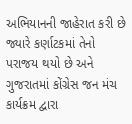અભિયાનની જાહેરાત કરી છે જ્યારે કર્ણાટકમાં તેનો પરાજય થયો છે અને ગુજરાતમાં કોંગ્રેસ જન મંચ કાર્યક્રમ દ્વારા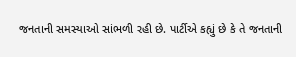જનતાની સમસ્યાઓ સાંભળી રહી છે. પાર્ટીએ કહ્યું છે કે તે જનતાની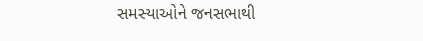સમસ્યાઓને જનસભાથી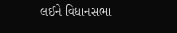લઈને વિધાનસભા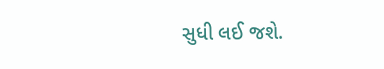સુધી લઈ જશે.